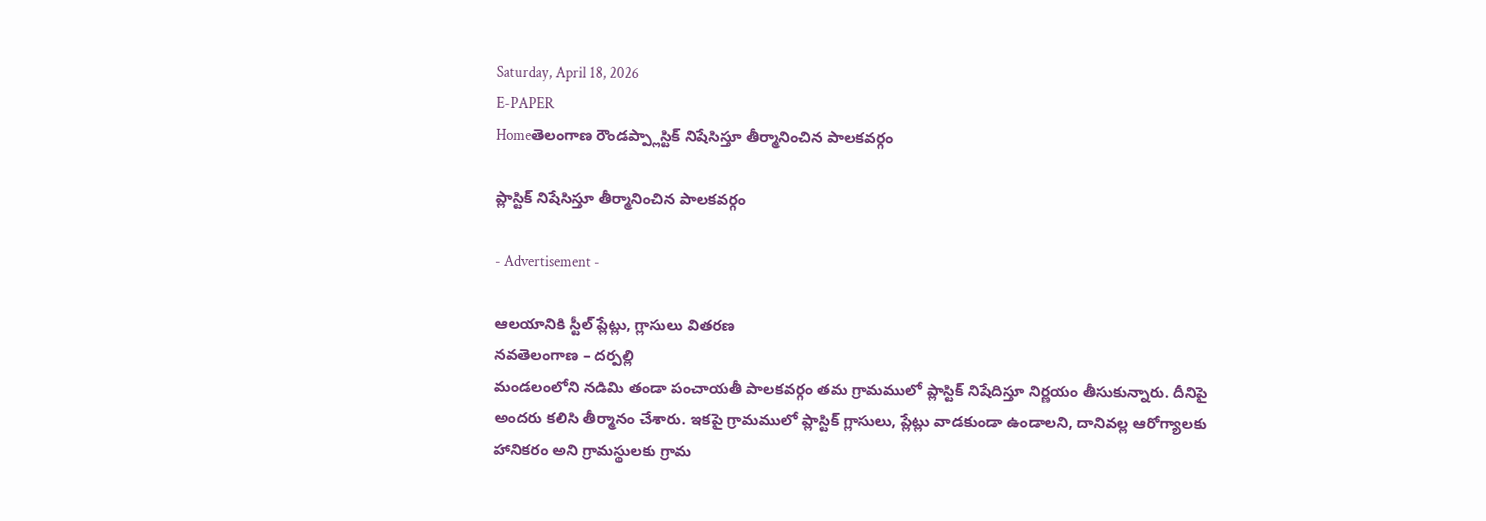Saturday, April 18, 2026
E-PAPER
Homeతెలంగాణ రౌండప్ప్లాస్టిక్ నిషేసిస్తూ తీర్మానించిన పాలకవర్గం

ప్లాస్టిక్ నిషేసిస్తూ తీర్మానించిన పాలకవర్గం

- Advertisement -

ఆలయానికి స్టీల్ ప్లేట్లు, గ్లాసులు వితరణ
నవతెలంగాణ – దర్పల్లి
మండలంలోని నడిమి తండా పంచాయతీ పాలకవర్గం తమ గ్రామములో ప్లాస్టిక్ నిషేదిస్తూ నిర్ణయం తీసుకున్నారు. దీనిపై అందరు కలిసి తీర్మానం చేశారు. ఇకపై గ్రామములో ప్లాస్టిక్ గ్లాసులు, ప్లేట్లు వాడకుండా ఉండాలని, దానివల్ల ఆరోగ్యాలకు హానికరం అని గ్రామస్థులకు గ్రామ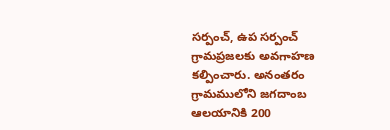సర్పంచ్, ఉప సర్పంచ్ గ్రామప్రజలకు అవగాహణ కల్పించారు. అనంతరం గ్రామములోని జగదాంబ ఆలయానికి 200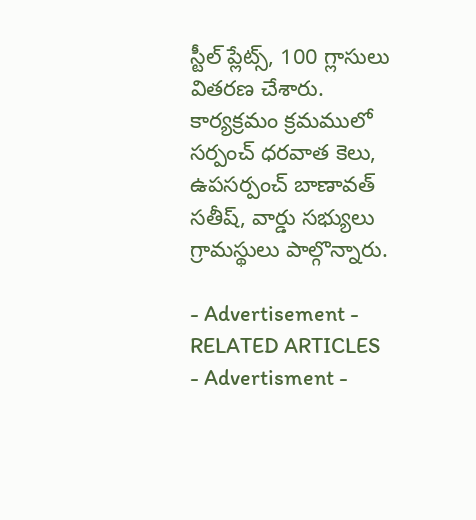స్టీల్ ప్లేట్స్, 100 గ్లాసులు వితరణ చేశారు. కార్యక్రమం క్రమములో సర్పంచ్ ధరవాత కెలు, ఉపసర్పంచ్ బాణావత్ సతీష్, వార్డు సభ్యులు గ్రామస్థులు పాల్గొన్నారు.

- Advertisement -
RELATED ARTICLES
- Advertisment -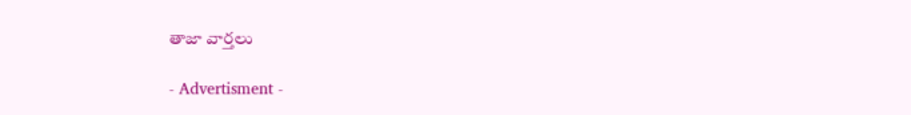తాజా వార్తలు

- Advertisment -